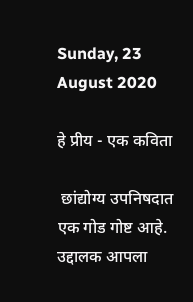Sunday, 23 August 2020

हे प्रीय - एक कविता

 छांद्योग्य उपनिषदात एक गोड गोष्ट आहे.  उद्दालक आपला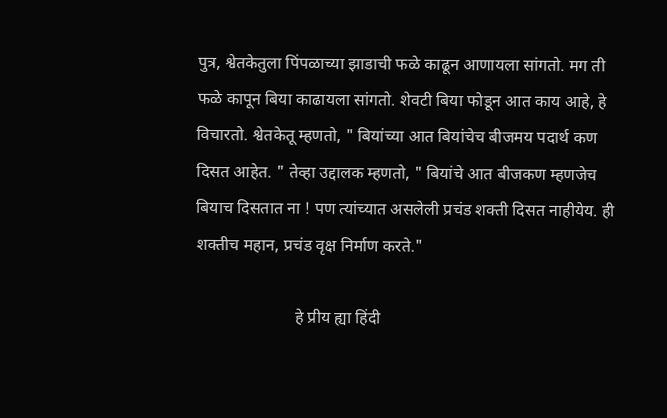पुत्र, श्वेतकेतुला पिंपळाच्या झाडाची फळे काढून आणायला सांगतो. मग ती फळे कापून बिया काढायला सांगतो. शेवटी बिया फोडून आत काय आहे, हे विचारतो. श्वेतकेतू म्हणतो, " बियांच्या आत बियांचेच बीजमय पदार्थ कण दिसत आहेत. " तेव्हा उद्दालक म्हणतो, " बियांचे आत बीजकण म्हणजेच बियाच दिसतात ना ! पण त्यांच्यात असलेली प्रचंड शक्ती दिसत नाहीयेय. ही शक्तीच महान, प्रचंड वृक्ष निर्माण करते."

                        हे प्रीय ह्या हिंदी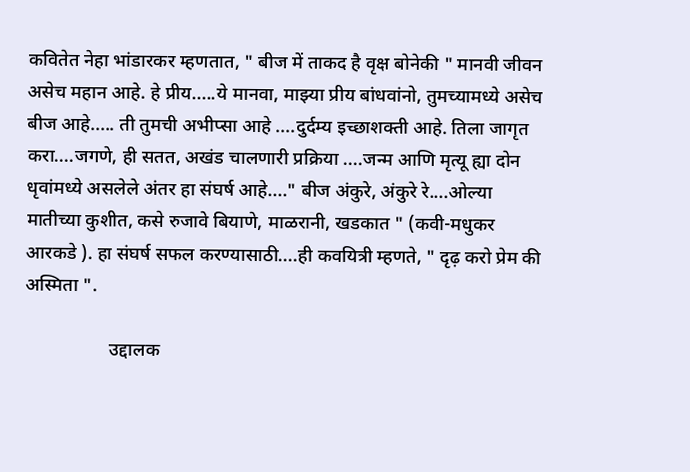कवितेत नेहा भांडारकर म्हणतात, " बीज में ताकद है वृक्ष बोनेकी " मानवी जीवन असेच महान आहे. हे प्रीय.....ये मानवा, माझ्या प्रीय बांधवांनो, तुमच्यामध्ये असेच बीज आहे..... ती तुमची अभीप्सा आहे ....दुर्दम्य इच्छाशक्ती आहे. तिला जागृत करा....जगणे, ही सतत, अखंड चालणारी प्रक्रिया ....जन्म आणि मृत्यू ह्या दोन धृवांमध्ये असलेले अंतर हा संघर्ष आहे...." बीज अंकुरे, अंकुरे रे....ओल्या मातीच्या कुशीत, कसे रुजावे बियाणे, माळरानी, खडकात " (कवी-मधुकर आरकडे ). हा संघर्ष सफल करण्यासाठी....ही कवयित्री म्हणते, " दृढ़ करो प्रेम की अस्मिता ".

                  उद्दालक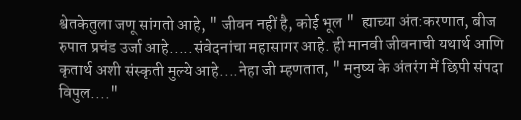श्वेतकेतुला जणू सांगतो आहे, " जीवन नहीं है, कोई भूल "  ह्याच्या अंत:करणात, बीज रुपात प्रचंड उर्जा आहे.....संवेदनांचा महासागर आहे. ही मानवी जीवनाची यथार्थ आणि कृतार्थ अशी संस्कृती मुल्ये आहे....नेहा जी म्हणतात, " मनुष्य के अंतरंग में छिपी संपदा विपुल...."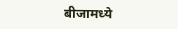बीजामध्ये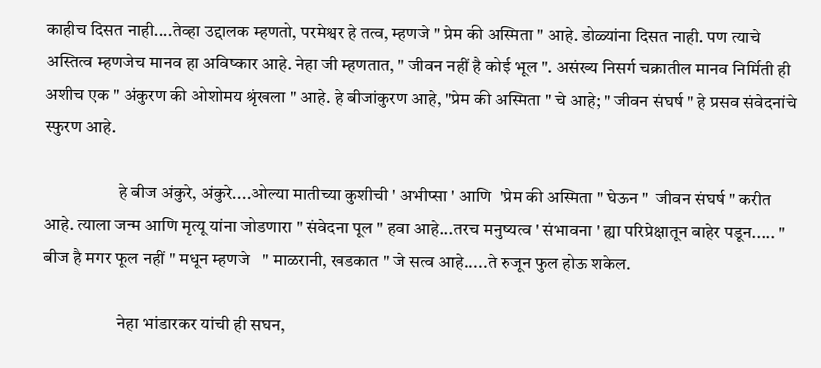काहीच दिसत नाही....तेव्हा उद्दालक म्हणतो, परमेश्वर हे तत्व, म्हणजे " प्रेम की अस्मिता " आहे. डोळ्यांना दिसत नाही. पण त्याचे अस्तित्व म्हणजेच मानव हा अविष्कार आहे. नेहा जी म्हणतात, " जीवन नहीं है कोई भूल ". असंख्य निसर्ग चक्रातील मानव निर्मिती ही अशीच एक " अंकुरण की ओशोमय श्रृंखला " आहे. हे बीजांकुरण आहे, "प्रेम की अस्मिता " चे आहे; " जीवन संघर्ष " हे प्रसव संवेदनांचे स्फुरण आहे.

                     हे बीज अंकुरे, अंकुरे....ओल्या मातीच्या कुशीची ' अभीप्सा ' आणि  'प्रेम की अस्मिता " घेऊन "  जीवन संघर्ष " करीत आहे. त्याला जन्म आणि मृत्यू यांना जोडणारा " संवेदना पूल " हवा आहे...तरच मनुष्यत्व ' संभावना ' ह्या परिप्रेक्षातून बाहेर पडून..... " बीज है मगर फूल नहीं " मधून म्हणजे   " माळरानी, खडकात " जे सत्व आहे.....ते रुजून फुल होऊ शकेल.

                     नेहा भांडारकर यांची ही सघन,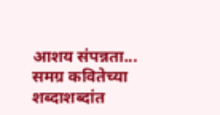आशय संपन्नता... समग्र कवितेच्या शब्दाशब्दांत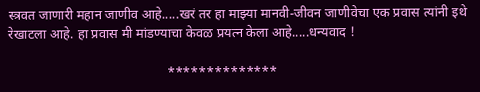स्त्रवत जाणारी महान जाणीव आहे.....खरं तर हा माझ्या मानवी-जीवन जाणीवेचा एक प्रवास त्यांनी इथे रेखाटला आहे. हा प्रवास मी मांडण्याचा केवळ प्रयत्न केला आहे.....धन्यवाद !

                                               **************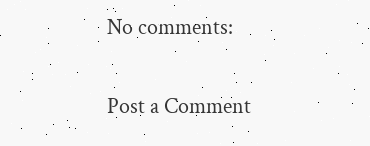No comments:

Post a Comment